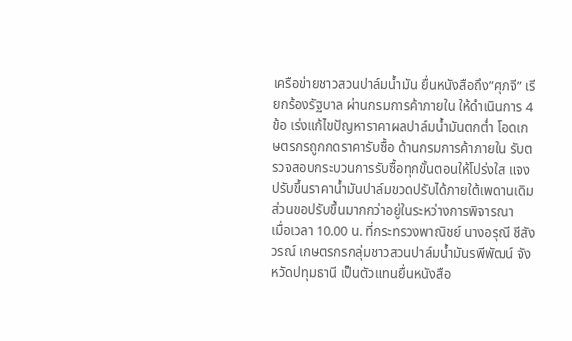เครือข่ายชาวสวนปาล์มน้ำมัน ยื่นหนังสือถึง”ศุภจี” เรียกร้องรัฐบาล ผ่านกรมการค้าภายใน ให้ดำเนินการ 4 ข้อ เร่งแก้ไขปัญหาราคาผลปาล์มน้ำมันตกต่ำ โอดเกษตรกรถูกกดราคารับซื้อ ด้านกรมการค้าภายใน รับตรวจสอบกระบวนการรับซื้อทุกขั้นตอนให้โปร่งใส แจง ปรับขึ้นราคาน้ำมันปาล์มขวดปรับได้ภายใต้เพดานเดิม ส่วนขอปรับขึ้นมากกว่าอยู่ในระหว่างการพิจารณา
เมื่อเวลา 10.00 น. ที่กระทรวงพาณิชย์ นางอรุณี ชีสังวรณ์ เกษตรกรกลุ่มชาวสวนปาล์มน้ำมันรพีพัฒน์ จังหวัดปทุมธานี เป็นตัวแทนยื่นหนังสือ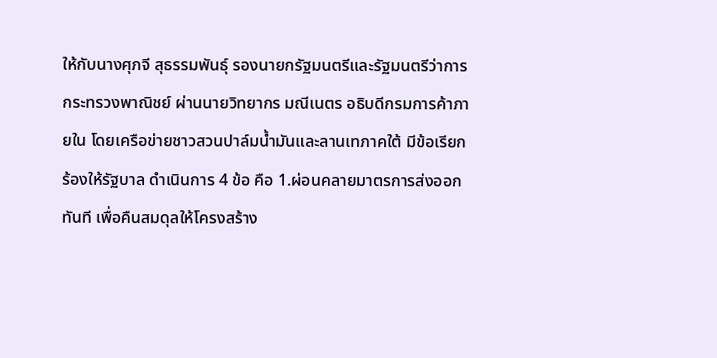ให้กับนางศุภจี สุธรรมพันธุ์ รองนายกรัฐมนตรีและรัฐมนตรีว่าการกระทรวงพาณิชย์ ผ่านนายวิทยากร มณีเนตร อธิบดีกรมการค้าภายใน โดยเครือข่ายชาวสวนปาล์มน้ำมันและลานเทภาคใต้ มีข้อเรียกร้องให้รัฐบาล ดำเนินการ 4 ข้อ คือ 1.ผ่อนคลายมาตรการส่งออกทันที เพื่อคืนสมดุลให้โครงสร้าง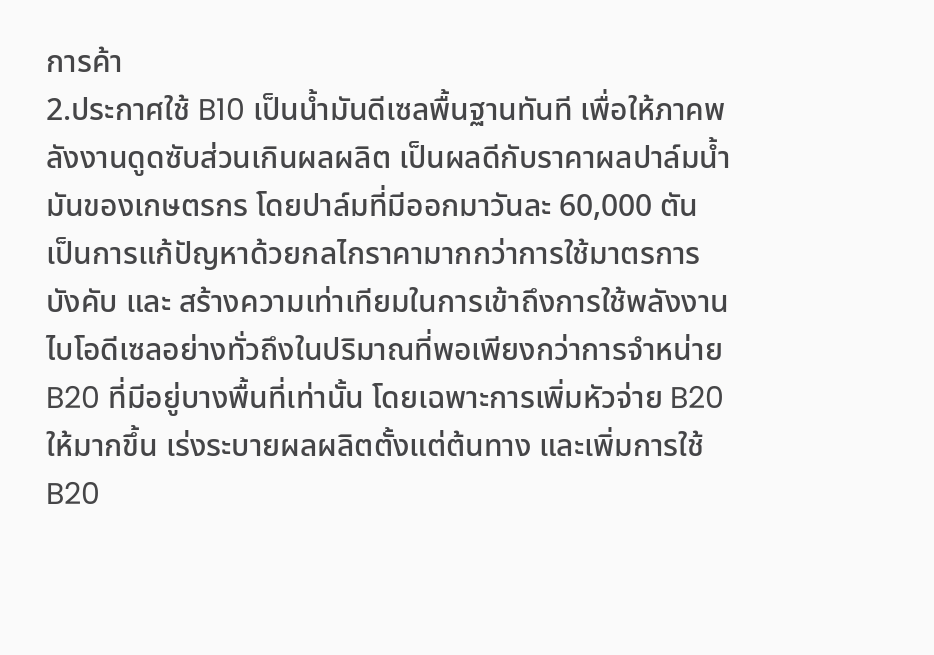การค้า
2.ประกาศใช้ B10 เป็นน้ำมันดีเซลพื้นฐานทันที เพื่อให้ภาคพลังงานดูดซับส่วนเกินผลผลิต เป็นผลดีกับราคาผลปาล์มน้ำมันของเกษตรกร โดยปาล์มที่มีออกมาวันละ 60,000 ตัน เป็นการแก้ปัญหาด้วยกลไกราคามากกว่าการใช้มาตรการบังคับ และ สร้างความเท่าเทียมในการเข้าถึงการใช้พลังงานไบโอดีเซลอย่างทั่วถึงในปริมาณที่พอเพียงกว่าการจำหน่าย B20 ที่มีอยู่บางพื้นที่เท่านั้น โดยเฉพาะการเพิ่มหัวจ่าย B20 ให้มากขึ้น เร่งระบายผลผลิตตั้งแต่ต้นทาง และเพิ่มการใช้ B20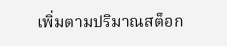เพิ่มตามปริมาณสต็อก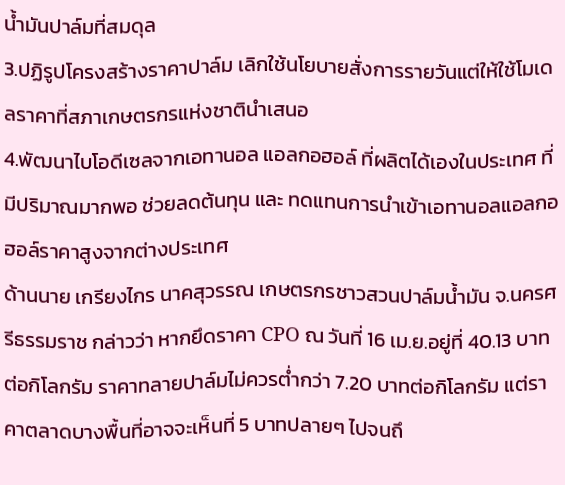น้ำมันปาล์มที่สมดุล
3.ปฏิรูปโครงสร้างราคาปาล์ม เลิกใช้นโยบายสั่งการรายวันแต่ให้ใช้โมเดลราคาที่สภาเกษตรกรแห่งชาตินำเสนอ
4.พัฒนาไบโอดีเซลจากเอทานอล แอลกอฮอล์ ที่ผลิตได้เองในประเทศ ที่มีปริมาณมากพอ ช่วยลดต้นทุน และ ทดแทนการนำเข้าเอทานอลแอลกอฮอล์ราคาสูงจากต่างประเทศ
ด้านนาย เกรียงไกร นาคสุวรรณ เกษตรกรชาวสวนปาล์มน้ำมัน จ.นครศรีธรรมราช กล่าวว่า หากยึดราคา CPO ณ วันที่ 16 เม.ย.อยู่ที่ 40.13 บาทต่อกิโลกรัม ราคาทลายปาล์มไม่ควรต่ำกว่า 7.20 บาทต่อกิโลกรัม แต่ราคาตลาดบางพื้นที่อาจจะเห็นที่ 5 บาทปลายๆ ไปจนถึ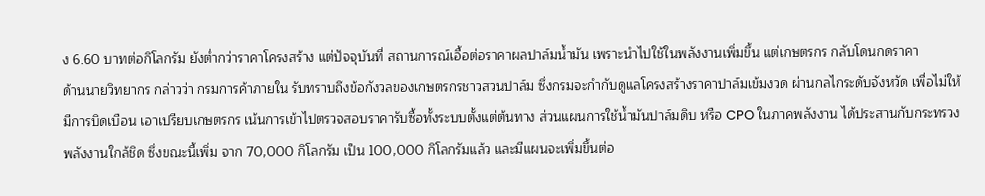ง 6.60 บาทต่อกิโลกรัม ยังต่ำกว่าราคาโครงสร้าง แต่ปัจจุบันที่ สถานการณ์เอื้อต่อราคาผลปาล์มน้ำมัน เพราะนำไปใช้ในพลังงานเพิ่มขึ้น แต่เกษตรกร กลับโดนกดราคา
ด้านนายวิทยากร กล่าวว่า กรมการค้าภายใน รับทราบถึงข้อกังวลของเกษตรกรชาวสวนปาล์ม ซึ่งกรมจะกำกับดูแลโครงสร้างราคาปาล์มเข้มงวด ผ่านกลไกระดับจังหวัด เพื่อไม่ให้มีการบิดเบือน เอาเปรียบเกษตรกร เน้นการเข้าไปตรวจสอบราคารับซื้อทั้งระบบตั้งแต่ต้นทาง ส่วนแผนการใช้น้ำมันปาล์มดิบ หรือ CPO ในภาคพลังงาน ได้ประสานกับกระทรวงพลังงานใกล้ชิด ซึ่งขณะนี้เพิ่ม จาก 70,000 กิโลกรัม เป็น 100,000 กิโลกรัมแล้ว และมีแผนจะเพิ่มขึ้นต่อ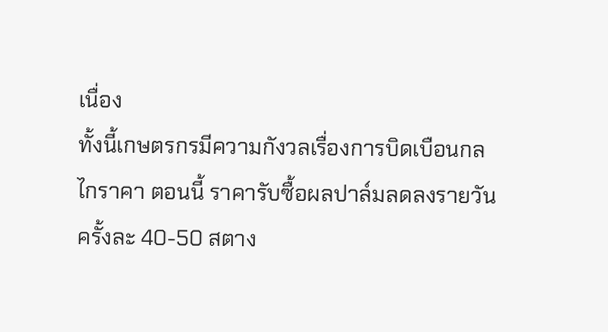เนื่อง
ทั้งนี้เกษตรกรมีความกังวลเรื่องการบิดเบือนกลไกราคา ตอนนี้ ราคารับซื้อผลปาล์มลดลงรายวัน ครั้งละ 40-50 สตาง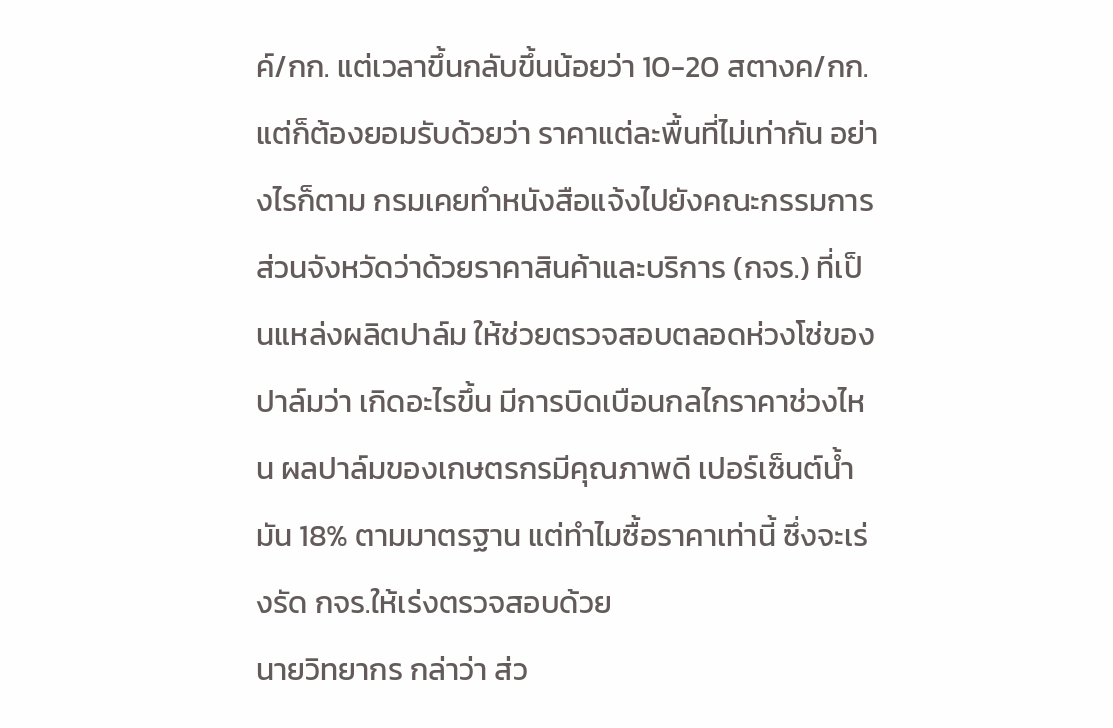ค์/กก. แต่เวลาขึ้นกลับขึ้นน้อยว่า 10-20 สตางค/กก. แต่ก็ต้องยอมรับด้วยว่า ราคาแต่ละพื้นที่ไม่เท่ากัน อย่างไรก็ตาม กรมเคยทำหนังสือแจ้งไปยังคณะกรรมการส่วนจังหวัดว่าด้วยราคาสินค้าและบริการ (กจร.) ที่เป็นแหล่งผลิตปาล์ม ให้ช่วยตรวจสอบตลอดห่วงโซ่ของปาล์มว่า เกิดอะไรขึ้น มีการบิดเบือนกลไกราคาช่วงไหน ผลปาล์มของเกษตรกรมีคุณภาพดี เปอร์เซ็นต์น้ำมัน 18% ตามมาตรฐาน แต่ทำไมซื้อราคาเท่านี้ ซึ่งจะเร่งรัด กจร.ให้เร่งตรวจสอบด้วย
นายวิทยากร กล่าว่า ส่ว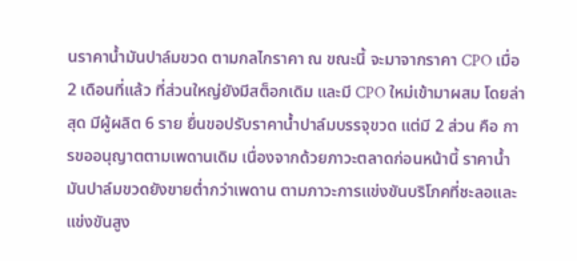นราคาน้ำมันปาล์มขวด ตามกลไกราคา ณ ขณะนี้ จะมาจากราคา CPO เมื่อ 2 เดือนที่แล้ว ที่ส่วนใหญ่ยังมีสต็อกเดิม และมี CPO ใหม่เข้ามาผสม โดยล่าสุด มีผู้ผลิต 6 ราย ยื่นขอปรับราคาน้ำปาล์มบรรจุขวด แต่มี 2 ส่วน คือ การขออนุญาตตามเพดานเดิม เนื่องจากด้วยภาวะตลาดก่อนหน้านี้ ราคาน้ำมันปาล์มขวดยังขายต่ำกว่าเพดาน ตามภาวะการแข่งขันบริโภคที่ชะลอและแข่งขันสูง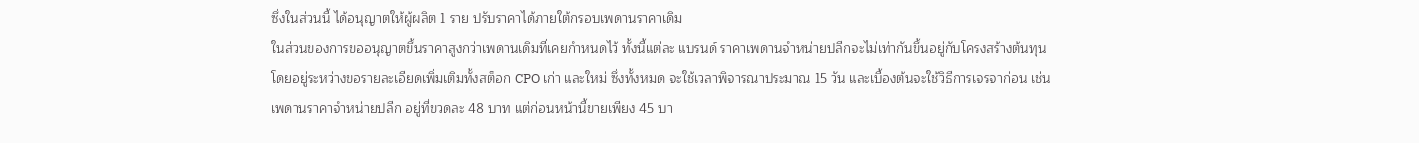ซึ่งในส่วนนี้ ได้อนุญาตให้ผู้ผลิต 1 ราย ปรับราคาได้ภายใต้กรอบเพดานราคาเดิม
ในส่วนของการขออนุญาตขึ้นราคาสูงกว่าเพดานเดิมที่เคยกำหนดไว้ ทั้งนี้แต่ละ แบรนด์ ราคาเพดานจำหน่ายปลีกจะไม่เท่ากันขึ้นอยู่กับโครงสร้างต้นทุน โดยอยู่ระหว่างขอรายละเอียดเพิ่มเติมทั้งสต็อก CPO เก่า และใหม่ ซึ่งทั้งหมด จะใช้เวลาพิจารณาประมาณ 15 วัน และเบื้องต้นจะใช้วิธีการเจรจาก่อน เช่น เพดานราคาจำหน่ายปลีก อยู่ที่ขวดละ 48 บาท แต่ก่อนหน้านี้ขายเพียง 45 บา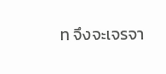ท จึงจะเจรจา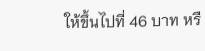ให้ขึ้นไปที่ 46 บาท หรื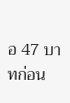อ 47 บาทก่อน